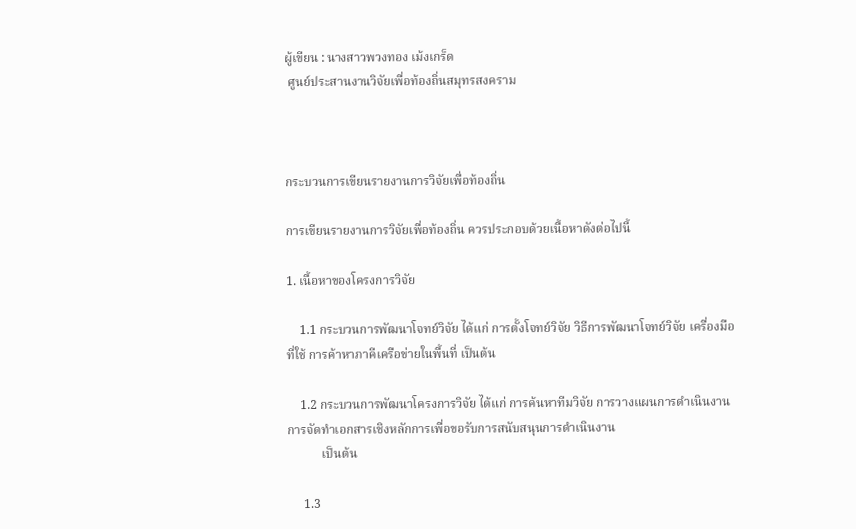ผู้เขียน : นางสาวพวงทอง เม้งเกร็ด
 ศูนย์ประสานงานวิจัยเพื่อท้องถิ่นสมุทรสงคราม



กระบวนการเขียนรายงานการวิจัยเพื่อท้องถิ่น

การเขียนรายงานการวิจัยเพื่อท้องถิ่น ควรประกอบด้วยเนื้อหาดังต่อไปนี้

1. เนื้อหาของโครงการวิจัย

    1.1 กระบวนการพัฒนาโจทย์วิจัย ได้แก่ การตั้งโจทย์วิจัย วิธีการพัฒนาโจทย์วิจัย เครื่องมือที่ใช้ การค้าหาภาคีเครือข่ายในพื้นที่ เป็นต้น

    1.2 กระบวนการพัฒนาโครงการวิจัย ได้แก่ การค้นหาทีมวิจัย การวางแผนการดำเนินงาน การจัดทำเอกสารเชิงหลักการเพื่อขอรับการสนับสนุนการดำเนินงาน
           เป็นต้น

     1.3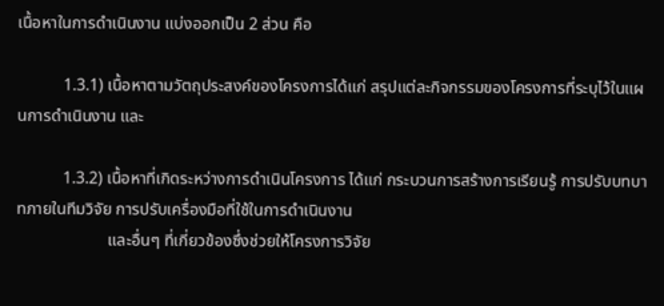เนื้อหาในการดำเนินงาน แบ่งออกเป็น 2 ส่วน คือ

           1.3.1) เนื้อหาตามวัตถุประสงค์ของโครงการได้แก่ สรุปแต่ละกิจกรรมของโครงการที่ระบุไว้ในแผนการดำเนินงาน และ

           1.3.2) เนื้อหาที่เกิดระหว่างการดำเนินโครงการ ได้แก่ กระบวนการสร้างการเรียนรู้ การปรับบทบาทภายในทีมวิจัย การปรับเครื่องมือที่ใช้ในการดำเนินงาน
                      และอื่นๆ ที่เกี่ยวข้องซึ่งช่วยให้โครงการวิจัย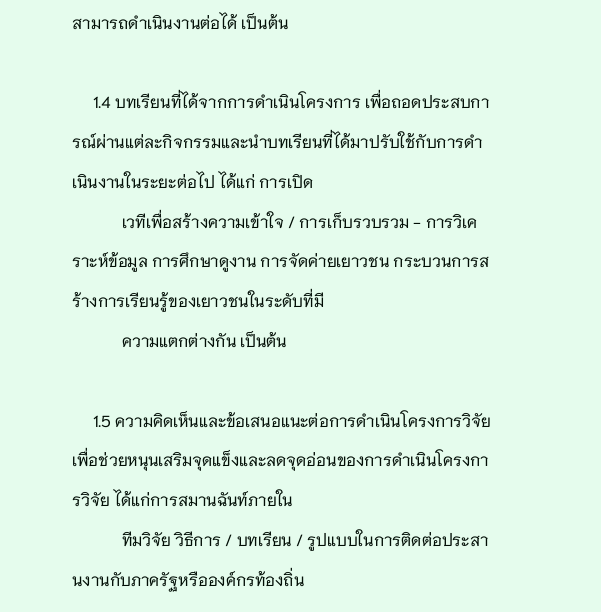สามารถดำเนินงานต่อได้ เป็นต้น

     1.4 บทเรียนที่ได้จากการดำเนินโครงการ เพื่อถอดประสบการณ์ผ่านแต่ละกิจกรรมและนำบทเรียนที่ได้มาปรับใช้กับการดำเนินงานในระยะต่อไป ได้แก่ การเปิด
            เวทีเพื่อสร้างความเข้าใจ / การเก็บรวบรวม - การวิเคราะห์ข้อมูล การศึกษาดูงาน การจัดค่ายเยาวชน กระบวนการสร้างการเรียนรู้ของเยาวชนในระดับที่มี
            ความแตกต่างกัน เป็นต้น

     1.5 ความคิดเห็นและข้อเสนอแนะต่อการดำเนินโครงการวิจัย เพื่อช่วยหนุนเสริมจุดแข็งและลดจุดอ่อนของการดำเนินโครงการวิจัย ได้แก่การสมานฉันท์ภายใน
            ทีมวิจัย วิธีการ / บทเรียน / รูปแบบในการติดต่อประสานงานกับภาครัฐหรือองค์กรท้องถิ่น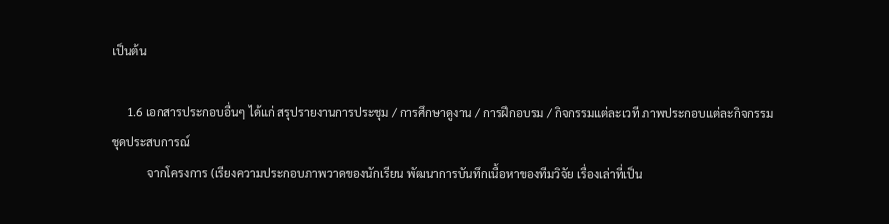เป็นต้น

     1.6 เอกสารประกอบอื่นๆ ได้แก่ สรุปรายงานการประชุม / การศึกษาดูงาน / การฝึกอบรม / กิจกรรมแต่ละเวที ภาพประกอบแต่ละกิจกรรม ชุดประสบการณ์
            จากโครงการ (เรียงความประกอบภาพวาดของนักเรียน พัฒนาการบันทึกเนื้อหาของทีมวิจัย เรื่องเล่าที่เป็น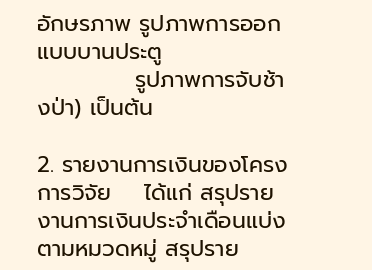อักษรภาพ รูปภาพการออกแบบบานประตู
            รูปภาพการจับช้างป่า) เป็นต้น

2. รายงานการเงินของโครงการวิจัย    ได้แก่ สรุปรายงานการเงินประจำเดือนแบ่งตามหมวดหมู่ สรุปราย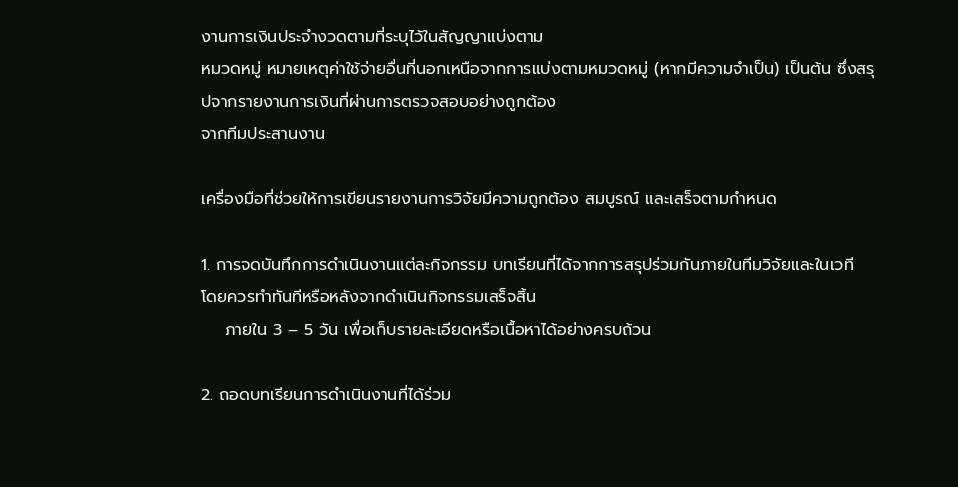งานการเงินประจำงวดตามที่ระบุไว้ในสัญญาแบ่งตาม
หมวดหมู่ หมายเหตุค่าใช้จ่ายอื่นที่นอกเหนือจากการแบ่งตามหมวดหมู่ (หากมีความจำเป็น) เป็นต้น ซึ่งสรุปจากรายงานการเงินที่ผ่านการตรวจสอบอย่างถูกต้อง
จากทีมประสานงาน

เครื่องมือที่ช่วยให้การเขียนรายงานการวิจัยมีความถูกต้อง สมบูรณ์ และเสร็จตามกำหนด

1. การจดบันทึกการดำเนินงานแต่ละกิจกรรม บทเรียนที่ได้จากการสรุปร่วมกันภายในทีมวิจัยและในเวที โดยควรทำทันทีหรือหลังจากดำเนินกิจกรรมเสร็จสิ้น
    ภายใน 3 – 5 วัน เพื่อเก็บรายละเอียดหรือเนื้อหาได้อย่างครบถ้วน

2. ถอดบทเรียนการดำเนินงานที่ได้ร่วม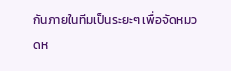กันภายในทีมเป็นระยะๆ เพื่อจัดหมวดห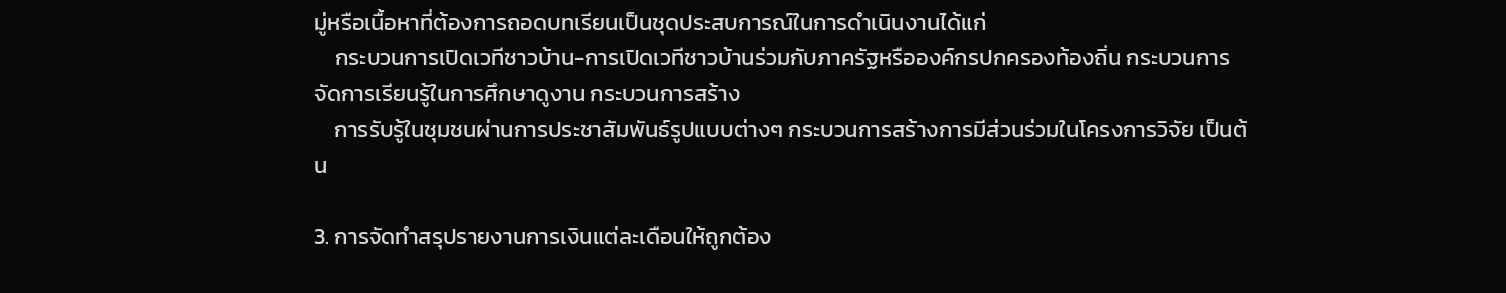มู่หรือเนื้อหาที่ต้องการถอดบทเรียนเป็นชุดประสบการณ์ในการดำเนินงานได้แก่
    กระบวนการเปิดเวทีชาวบ้าน-การเปิดเวทีชาวบ้านร่วมกับภาครัฐหรือองค์กรปกครองท้องถิ่น กระบวนการจัดการเรียนรู้ในการศึกษาดูงาน กระบวนการสร้าง
    การรับรู้ในชุมชนผ่านการประชาสัมพันธ์รูปแบบต่างๆ กระบวนการสร้างการมีส่วนร่วมในโครงการวิจัย เป็นต้น

3. การจัดทำสรุปรายงานการเงินแต่ละเดือนให้ถูกต้อง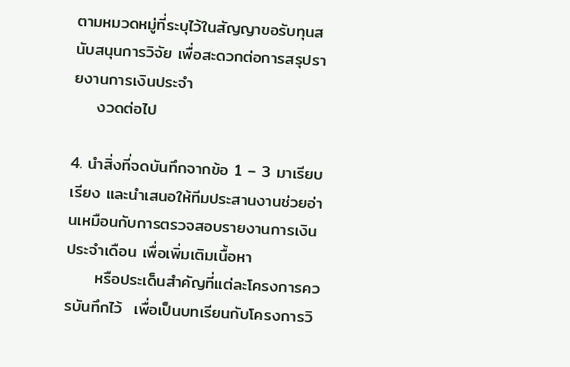ตามหมวดหมู่ที่ระบุไว้ในสัญญาขอรับทุนสนับสนุนการวิจัย เพื่อสะดวกต่อการสรุปรายงานการเงินประจำ
    งวดต่อไป

4. นำสิ่งที่จดบันทึกจากข้อ 1 – 3 มาเรียบเรียง และนำเสนอให้ทีมประสานงานช่วยอ่านเหมือนกับการตรวจสอบรายงานการเงินประจำเดือน เพื่อเพิ่มเติมเนื้อหา
     หรือประเด็นสำคัญที่แต่ละโครงการควรบันทึกไว้  เพื่อเป็นบทเรียนกับโครงการวิ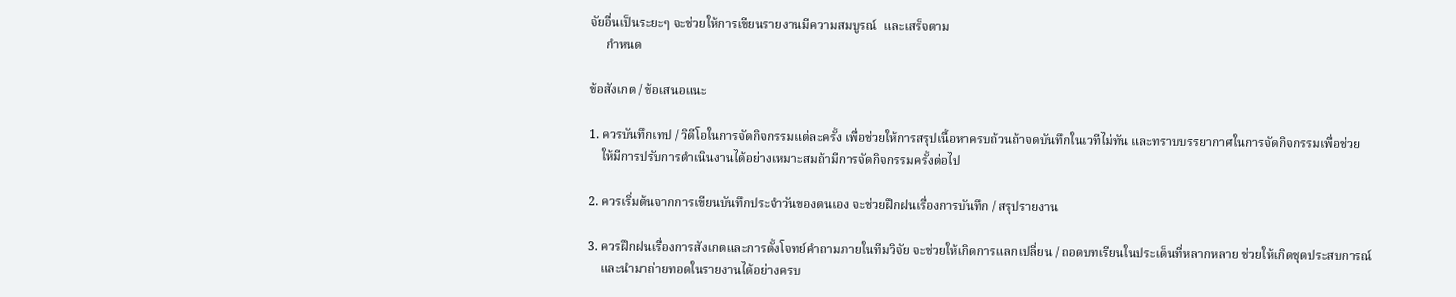จัยอื่นเป็นระยะๆ จะช่วยให้การเขียนรายงานมีความสมบูรณ์  และเสร็จตาม
     กำหนด

ข้อสังเกต / ข้อเสนอแนะ

1. ควรบันทึกเทป / วิดีโอในการจัดกิจกรรมแต่ละครั้ง เพื่อช่วยให้การสรุปเนื้อหาครบถ้วนถ้าจดบันทึกในเวทีไม่ทัน และทราบบรรยากาศในการจัดกิจกรรมเพื่อช่วย
    ให้มีการปรับการดำเนินงานได้อย่างเหมาะสมถ้ามีการจัดกิจกรรมครั้งต่อไป

2. ควรเริ่มต้นจากการเขียนบันทึกประจำวันของตนเอง จะช่วยฝึกฝนเรื่องการบันทึก / สรุปรายงาน

3. ควรฝึกฝนเรื่องการสังเกตและการตั้งโจทย์คำถามภายในทีมวิจัย จะช่วยให้เกิดการแลกเปลี่ยน / ถอดบทเรียนในประเด็นที่หลากหลาย ช่วยให้เกิดชุดประสบการณ์
    และนำมาถ่ายทอดในรายงานได้อย่างครบ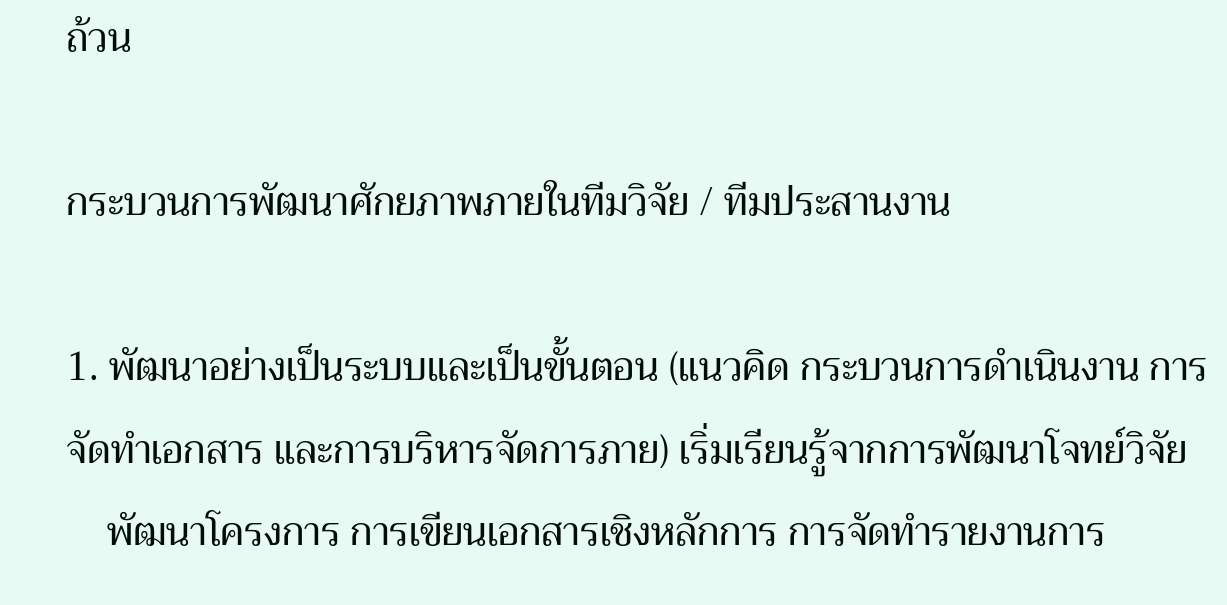ถ้วน

กระบวนการพัฒนาศักยภาพภายในทีมวิจัย / ทีมประสานงาน

1. พัฒนาอย่างเป็นระบบและเป็นขั้นตอน (แนวคิด กระบวนการดำเนินงาน การจัดทำเอกสาร และการบริหารจัดการภาย) เริ่มเรียนรู้จากการพัฒนาโจทย์วิจัย
    พัฒนาโครงการ การเขียนเอกสารเชิงหลักการ การจัดทำรายงานการ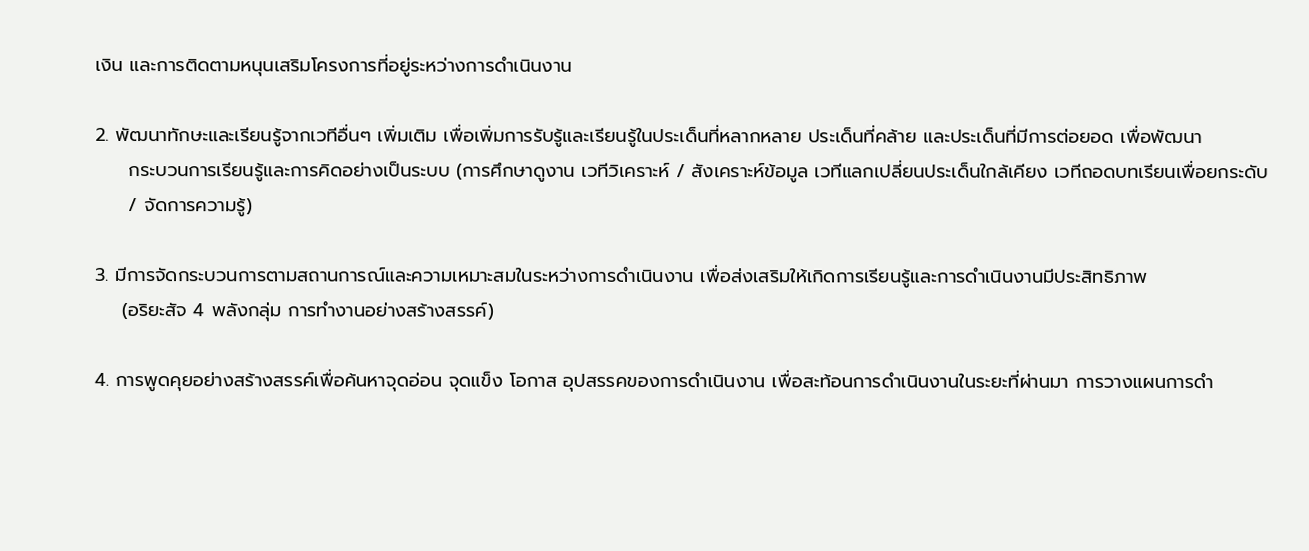เงิน และการติดตามหนุนเสริมโครงการที่อยู่ระหว่างการดำเนินงาน

2. พัฒนาทักษะและเรียนรู้จากเวทีอื่นๆ เพิ่มเติม เพื่อเพิ่มการรับรู้และเรียนรู้ในประเด็นที่หลากหลาย ประเด็นที่คล้าย และประเด็นที่มีการต่อยอด เพื่อพัฒนา
     กระบวนการเรียนรู้และการคิดอย่างเป็นระบบ (การศึกษาดูงาน เวทีวิเคราะห์ / สังเคราะห์ข้อมูล เวทีแลกเปลี่ยนประเด็นใกล้เคียง เวทีถอดบทเรียนเพื่อยกระดับ
     / จัดการความรู้)

3. มีการจัดกระบวนการตามสถานการณ์และความเหมาะสมในระหว่างการดำเนินงาน เพื่อส่งเสริมให้เกิดการเรียนรู้และการดำเนินงานมีประสิทธิภาพ
    (อริยะสัจ 4 พลังกลุ่ม การทำงานอย่างสร้างสรรค์)

4. การพูดคุยอย่างสร้างสรรค์เพื่อค้นหาจุดอ่อน จุดแข็ง โอกาส อุปสรรคของการดำเนินงาน เพื่อสะท้อนการดำเนินงานในระยะที่ผ่านมา การวางแผนการดำ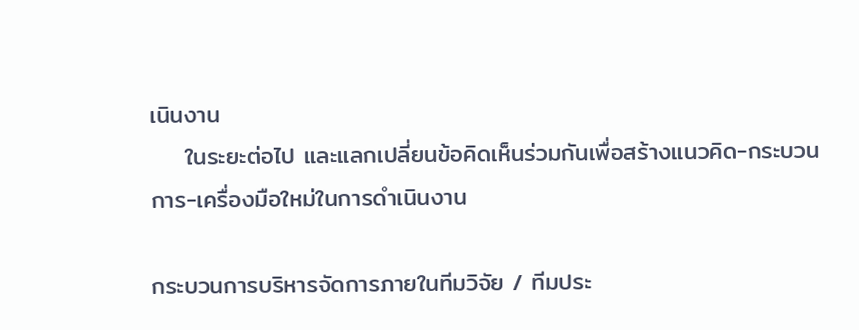เนินงาน
    ในระยะต่อไป และแลกเปลี่ยนข้อคิดเห็นร่วมกันเพื่อสร้างแนวคิด-กระบวนการ-เครื่องมือใหม่ในการดำเนินงาน

กระบวนการบริหารจัดการภายในทีมวิจัย / ทีมประ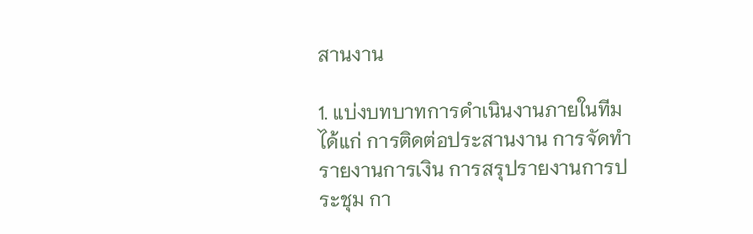สานงาน

1. แบ่งบทบาทการดำเนินงานภายในทีม ได้แก่ การติดต่อประสานงาน การจัดทำรายงานการเงิน การสรุปรายงานการประชุม กา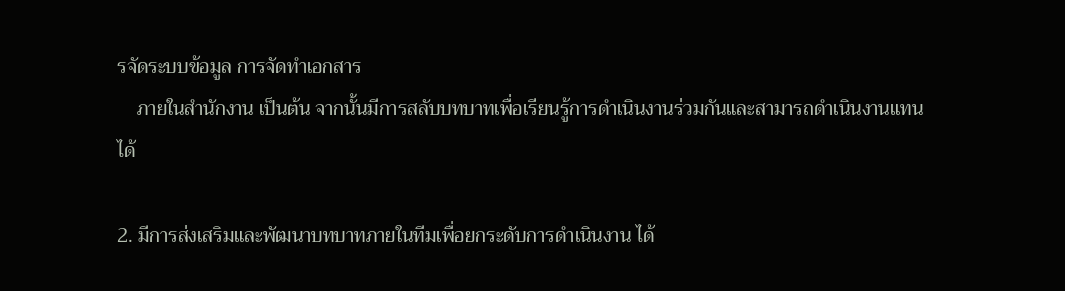รจัดระบบข้อมูล การจัดทำเอกสาร
    ภายในสำนักงาน เป็นต้น จากนั้นมีการสลับบทบาทเพื่อเรียนรู้การดำเนินงานร่วมกันและสามารถดำเนินงานแทนได้

2. มีการส่งเสริมและพัฒนาบทบาทภายในทีมเพื่อยกระดับการดำเนินงาน ได้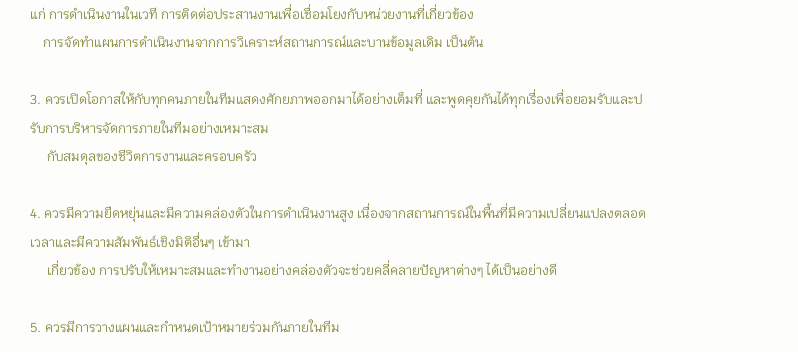แก่ การดำเนินงานในเวที การติดต่อประสานงานเพื่อเชื่อมโยงกับหน่วยงานที่เกี่ยวข้อง
    การจัดทำแผนการดำเนินงานจากการวิเคราะห์สถานการณ์และบานข้อมูลเดิม เป็นต้น

3. ควรเปิดโอกาสให้กับทุกคนภายในทีมแสดงศักยภาพออกมาได้อย่างเต็มที่ และพูดคุยกันได้ทุกเรื่องเพื่อยอมรับและปรับการบริหารจัดการภายในทีมอย่างเหมาะสม
     กับสมดุลของชีวิตการงานและครอบครัว

4. ควรมีความยืดหยุ่นและมีความคล่องตัวในการดำเนินงานสูง เนื่องจากสถานการณ์ในพื้นที่มีความเปลี่ยนแปลงตลอดเวลาและมีความสัมพันธ์เชิงมิติอื่นๆ เข้ามา
     เกี่ยวข้อง การปรับให้เหมาะสมและทำงานอย่างคล่องตัวจะช่วยคลี่คลายปัญหาต่างๆ ได้เป็นอย่างดี

5. ควรมีการวางแผนและกำหนดเป้าหมายร่วมกันภายในทีม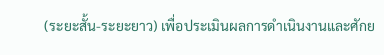(ระยะสั้น-ระยะยาว) เพื่อประเมินผลการดำเนินงานและศักย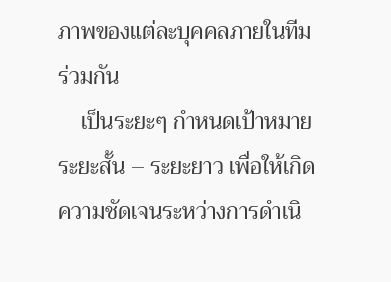ภาพของแต่ละบุคคลภายในทีมร่วมกัน
    เป็นระยะๆ กำหนดเป้าหมายระยะสั้น – ระยะยาว เพื่อให้เกิดความชัดเจนระหว่างการดำเนิ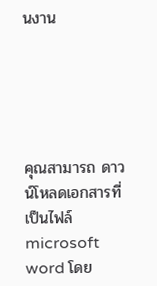นงาน





คุณสามารถ ดาวน์โหลดเอกสารที่เป็นไฟล์ microsoft word โดย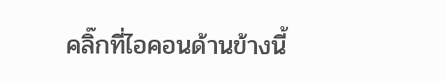คลิ๊กที่ไอคอนด้านข้างนี้